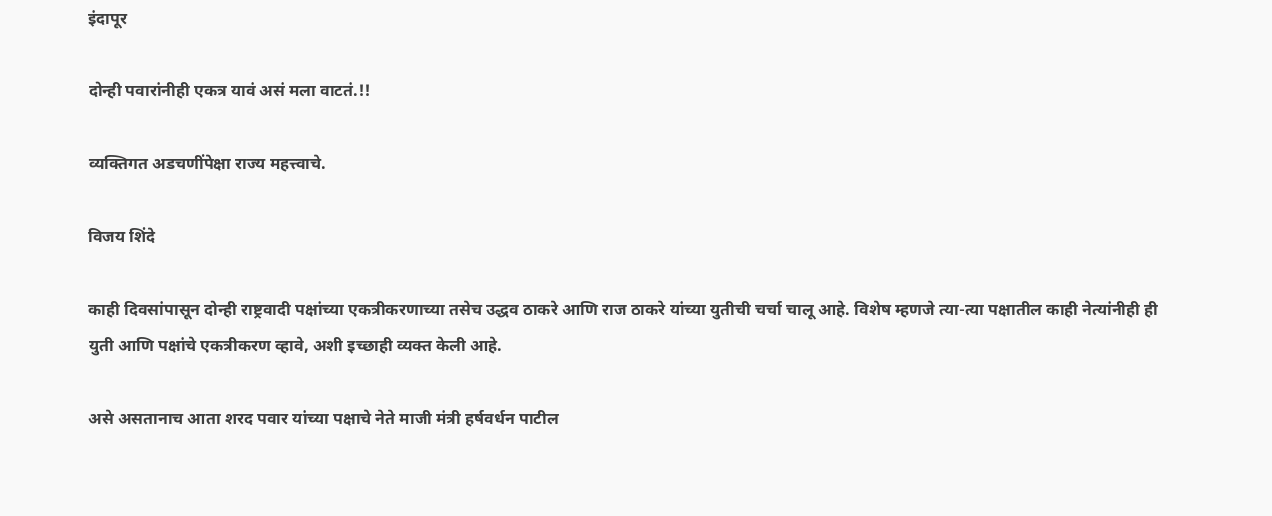इंदापूर

दोन्ही पवारांनीही एकत्र यावं असं मला वाटतं.!!

व्यक्तिगत अडचणींपेक्षा राज्य महत्त्वाचे.

विजय शिंदे

काही दिवसांपासून दोन्ही राष्ट्रवादी पक्षांच्या एकत्रीकरणाच्या तसेच उद्धव ठाकरे आणि राज ठाकरे यांच्या युतीची चर्चा चालू आहे. विशेष म्हणजे त्या-त्या पक्षातील काही नेत्यांनीही ही युती आणि पक्षांचे एकत्रीकरण व्हावे, अशी इच्छाही व्यक्त केली आहे.

असे असतानाच आता शरद पवार यांच्या पक्षाचे नेते माजी मंत्री हर्षवर्धन पाटील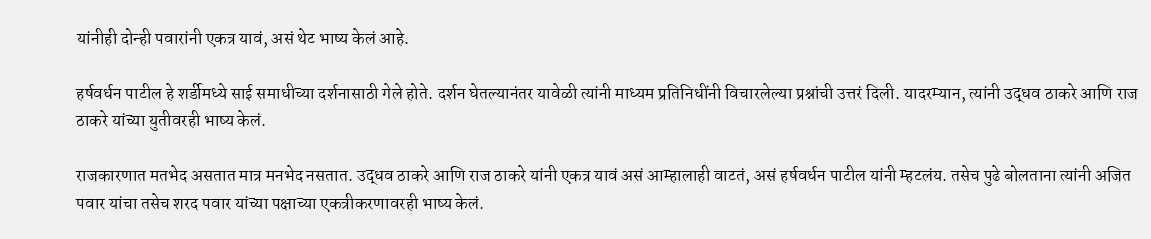यांनीही दोन्ही पवारांनी एकत्र यावं, असं थेट भाष्य केलं आहे.

हर्षवर्धन पाटील हे शर्डीमध्ये साई समाधीच्या दर्शनासाठी गेले होते. दर्शन घेतल्यानंतर यावेळी त्यांनी माध्यम प्रतिनिधींनी विचारलेल्या प्रश्नांची उत्तरं दिली. यादरम्यान, त्यांनी उद्धव ठाकरे आणि राज ठाकरे यांच्या युतीवरही भाष्य केलं.

राजकारणात मतभेद असतात मात्र मनभेद नसतात. उद्धव ठाकरे आणि राज ठाकरे यांनी एकत्र यावं असं आम्हालाही वाटतं, असं हर्षवर्धन पाटील यांनी म्हटलंय. तसेच पुढे बोलताना त्यांनी अजित पवार यांचा तसेच शरद पवार यांच्या पक्षाच्या एकत्रीकरणावरही भाष्य केलं.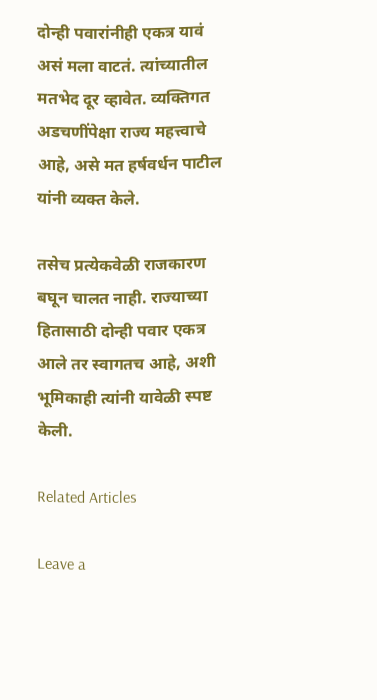दोन्ही पवारांनीही एकत्र यावं असं मला वाटतं. त्यांच्यातील मतभेद दूर व्हावेत. व्यक्तिगत अडचणींपेक्षा राज्य महत्त्वाचे आहे, असे मत हर्षवर्धन पाटील यांनी व्यक्त केले.

तसेच प्रत्येकवेळी राजकारण बघून चालत नाही. राज्याच्या हितासाठी दोन्ही पवार एकत्र आले तर स्वागतच आहे, अशी भूमिकाही त्यांनी यावेळी स्पष्ट केली.

Related Articles

Leave a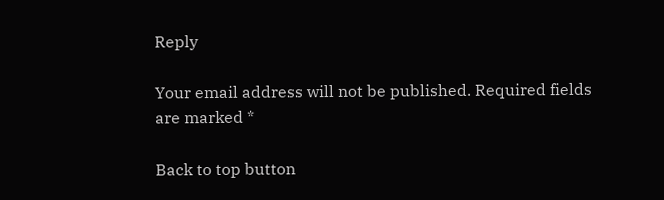Reply

Your email address will not be published. Required fields are marked *

Back to top button